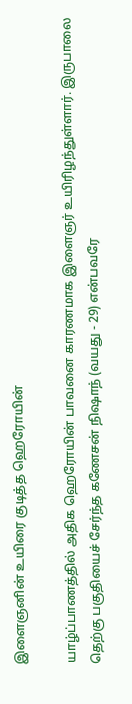இளைஞனின் உயிரை குடித்த ஹெரோயின்

யாழ்ப்பாணத்தில் அதிக ஹெரோயின் பாவனை காரணமாக இளைஞர் உயிரிழந்துள்ளார். இருபாலை தெற்கு பகுதியைச் சேர்ந்த கணேசன் நிஷாந் (வயது - 29) என்பவரே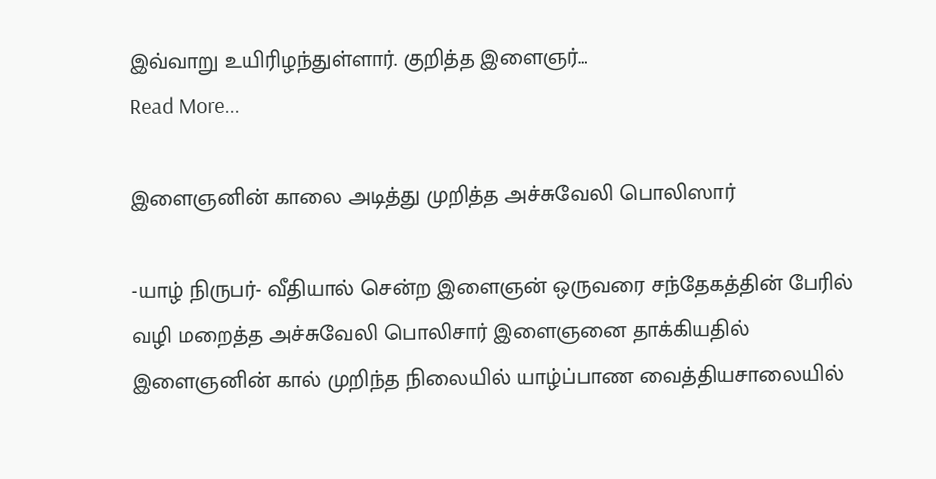இவ்வாறு உயிரிழந்துள்ளார். குறித்த இளைஞர்…
Read More...

இளைஞனின் காலை அடித்து முறித்த அச்சுவேலி பொலிஸார்

-யாழ் நிருபர்- வீதியால் சென்ற இளைஞன் ஒருவரை சந்தேகத்தின் பேரில் வழி மறைத்த அச்சுவேலி பொலிசார் இளைஞனை தாக்கியதில் இளைஞனின் கால் முறிந்த நிலையில் யாழ்ப்பாண வைத்தியசாலையில்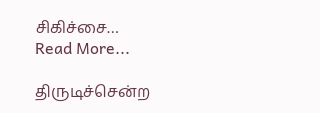சிகிச்சை…
Read More...

திருடிச்சென்ற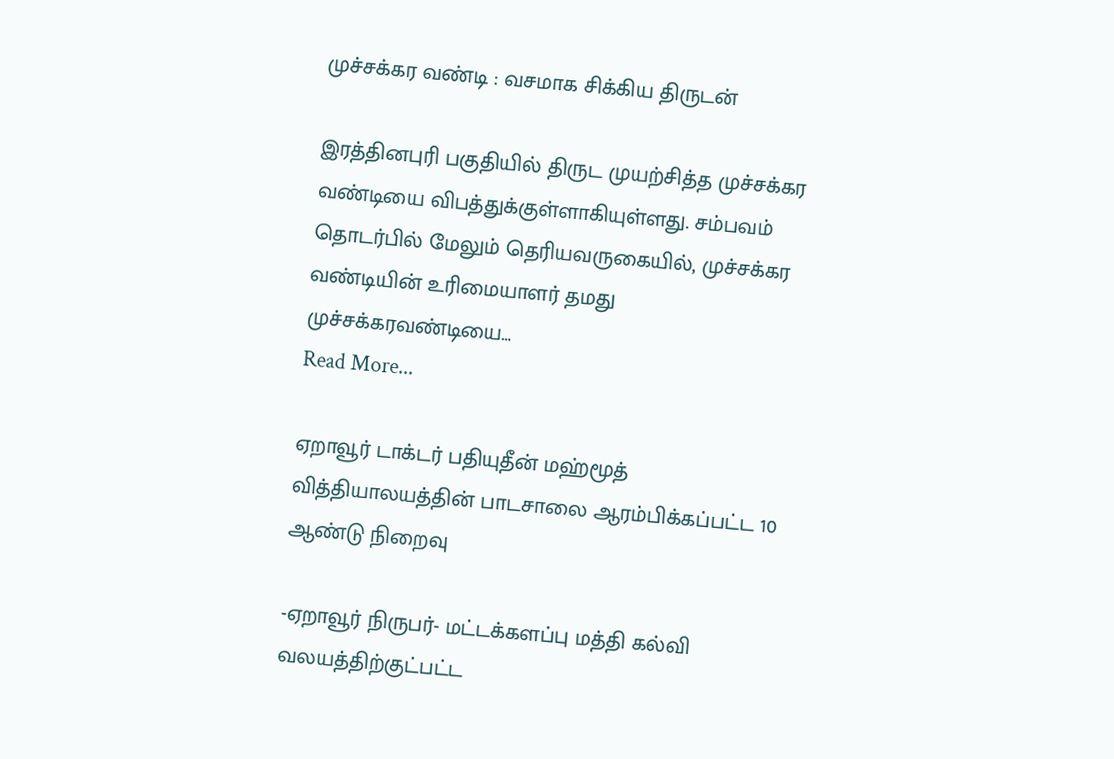முச்சக்கர வண்டி : வசமாக சிக்கிய திருடன்

இரத்தினபுரி பகுதியில் திருட முயற்சித்த முச்சக்கர வண்டியை விபத்துக்குள்ளாகியுள்ளது. சம்பவம் தொடர்பில் மேலும் தெரியவருகையில், முச்சக்கர வண்டியின் உரிமையாளர் தமது முச்சக்கரவண்டியை…
Read More...

ஏறாவூர் டாக்டர் பதியுதீன் மஹ்மூத் வித்தியாலயத்தின் பாடசாலை ஆரம்பிக்கப்பட்ட 10 ஆண்டு நிறைவு

-ஏறாவூர் நிருபர்- மட்டக்களப்பு மத்தி கல்வி வலயத்திற்குட்பட்ட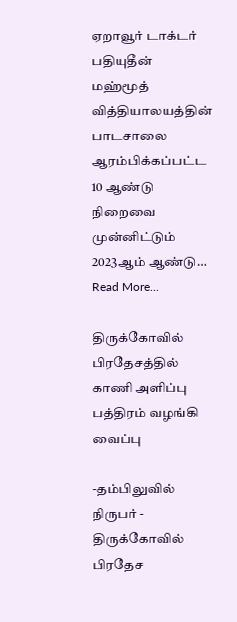ஏறாவூர் டாக்டர் பதியுதீன் மஹ்மூத் வித்தியாலயத்தின் பாடசாலை ஆரம்பிக்கப்பட்ட 10 ஆண்டு நிறைவை முன்னிட்டும் 2023ஆம் ஆண்டு…
Read More...

திருக்கோவில் பிரதேசத்தில் காணி அளிப்பு பத்திரம் வழங்கி வைப்பு

-தம்பிலுவில் நிருபர் - திருக்கோவில் பிரதேச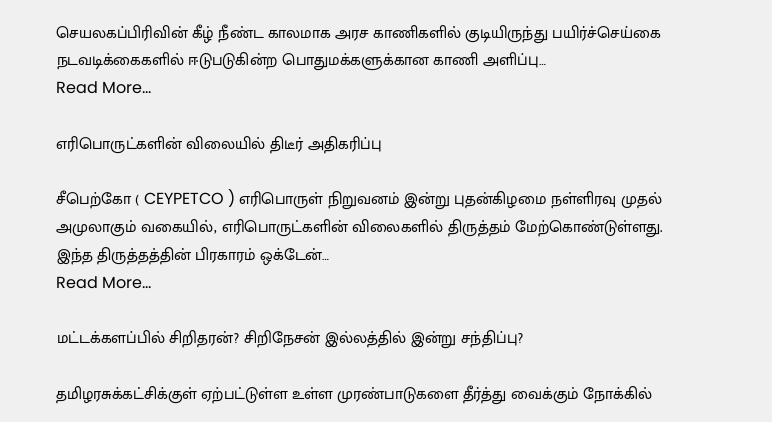செயலகப்பிரிவின் கீழ் நீண்ட காலமாக அரச காணிகளில் குடியிருந்து பயிர்ச்செய்கை நடவடிக்கைகளில் ஈடுபடுகின்ற பொதுமக்களுக்கான காணி அளிப்பு…
Read More...

எரிபொருட்களின் விலையில் திடீர் அதிகரிப்பு

சீபெற்கோ ( CEYPETCO ) எரிபொருள் நிறுவனம் இன்று புதன்கிழமை நள்ளிரவு முதல் அமுலாகும் வகையில், எரிபொருட்களின் விலைகளில் திருத்தம் மேற்கொண்டுள்ளது. இந்த திருத்தத்தின் பிரகாரம் ஒக்டேன்…
Read More...

மட்டக்களப்பில் சிறிதரன்? சிறிநேசன் இல்லத்தில் இன்று சந்திப்பு?

தமிழரசுக்கட்சிக்குள் ஏற்பட்டுள்ள உள்ள முரண்பாடுகளை தீர்த்து வைக்கும் நோக்கில்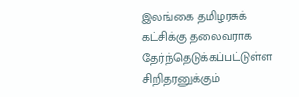இலங்கை தமிழரசுக் கட்சிக்கு தலைவராக தேர்ந்தெடுக்கப்பட்டுள்ள சிறிதரனுக்கும்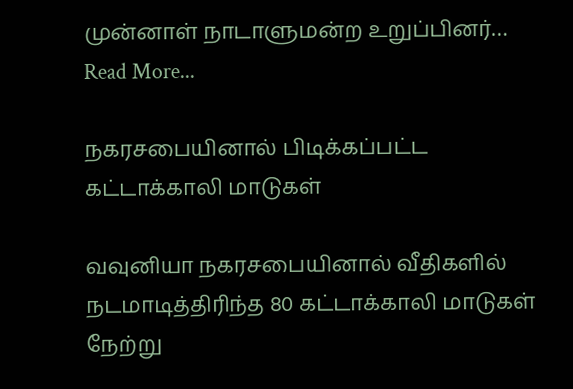முன்னாள் நாடாளுமன்ற உறுப்பினர்…
Read More...

நகரசபையினால் பிடிக்கப்பட்ட கட்டாக்காலி மாடுகள்

வவுனியா நகரசபையினால் வீதிகளில் நடமாடித்திரிந்த 80 கட்டாக்காலி மாடுகள் நேற்று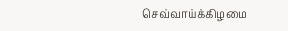செவ்வாய்க்கிழமை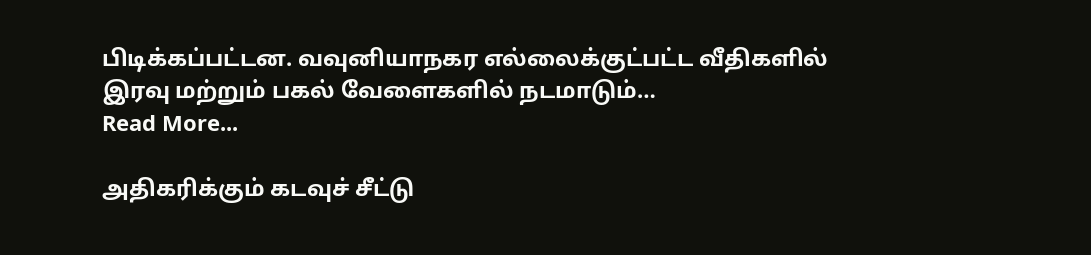பிடிக்கப்பட்டன. வவுனியாநகர எல்லைக்குட்பட்ட வீதிகளில் இரவு மற்றும் பகல் வேளைகளில் நடமாடும்…
Read More...

அதிகரிக்கும் கடவுச் சீட்டு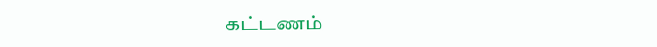கட்டணம்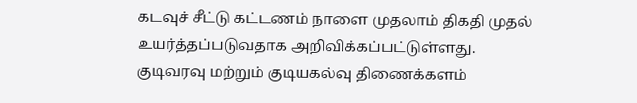கடவுச் சீட்டு கட்டணம் நாளை முதலாம் திகதி முதல் உயர்த்தப்படுவதாக அறிவிக்கப்பட்டுள்ளது. குடிவரவு மற்றும் குடியகல்வு திணைக்களம்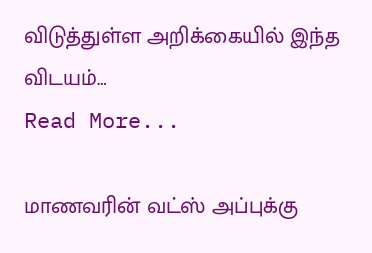விடுத்துள்ள அறிக்கையில் இந்த விடயம்…
Read More...

மாணவரின் வட்ஸ் அப்புக்கு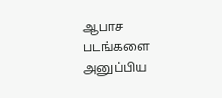ஆபாச படங்களை அனுப்பிய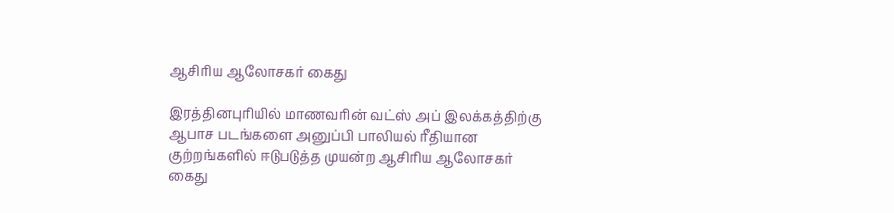ஆசிரிய ஆலோசகர் கைது

இரத்தினபுரியில் மாணவரின் வட்ஸ் அப் இலக்கத்திற்கு ஆபாச படங்களை அனுப்பி பாலியல் ரீதியான குற்றங்களில் ஈடுபடுத்த முயன்ற ஆசிரிய ஆலோசகர் கைது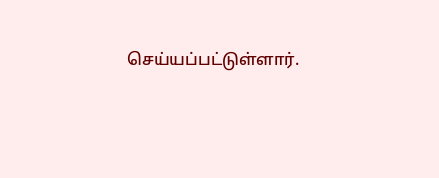செய்யப்பட்டுள்ளார்.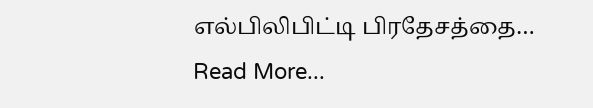எல்பிலிபிட்டி பிரதேசத்தை…
Read More...